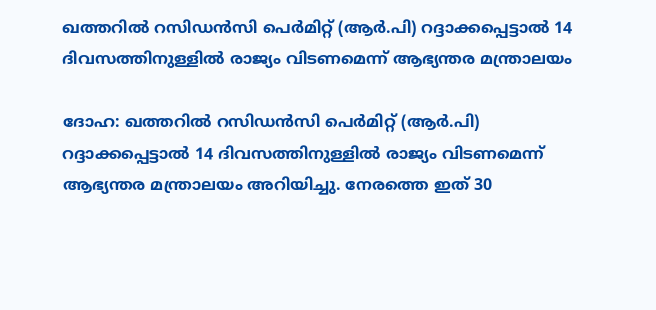ഖത്തറില്‍ റസിഡന്‍സി പെര്‍മിറ്റ് (ആര്‍.പി) റദ്ദാക്കപ്പെട്ടാല്‍ 14 ദിവസത്തിനുള്ളില്‍ രാജ്യം വിടണമെന്ന് ആഭ്യന്തര മന്ത്രാലയം

ദോഹ: ഖത്തറില്‍ റസിഡന്‍സി പെര്‍മിറ്റ് (ആര്‍.പി) റദ്ദാക്കപ്പെട്ടാല്‍ 14 ദിവസത്തിനുള്ളില്‍ രാജ്യം വിടണമെന്ന് ആഭ്യന്തര മന്ത്രാലയം അറിയിച്ചു. നേരത്തെ ഇത് 30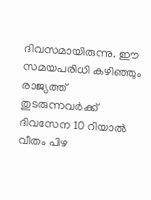ദിവസമായിരുന്നു. ഈ സമയപരിധി കഴിഞ്ഞും രാജ്യത്ത് തുടരുന്നവര്‍ക്ക് ദിവസേന 10 റിയാല്‍ വീതം പിഴ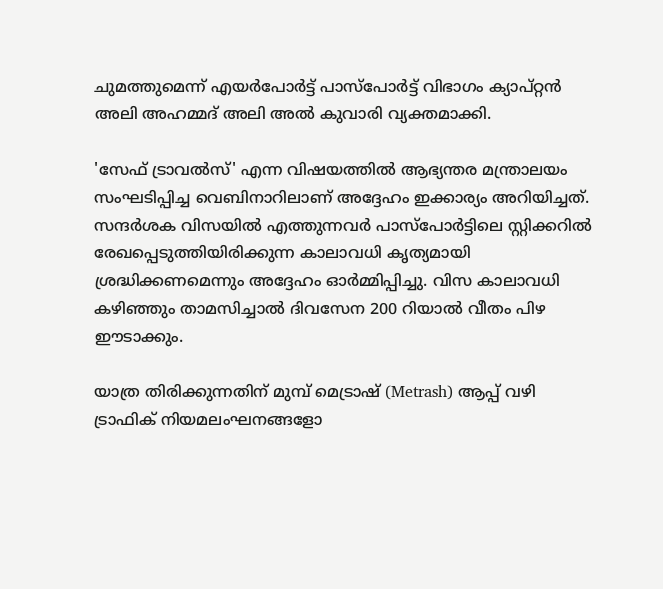ചുമത്തുമെന്ന് എയര്‍പോര്‍ട്ട് പാസ്‌പോര്‍ട്ട് വിഭാഗം ക്യാപ്റ്റന്‍ അലി അഹമ്മദ് അലി അല്‍ കുവാരി വ്യക്തമാക്കി.

'സേഫ് ട്രാവല്‍സ്' എന്ന വിഷയത്തില്‍ ആഭ്യന്തര മന്ത്രാലയം സംഘടിപ്പിച്ച വെബിനാറിലാണ് അദ്ദേഹം ഇക്കാര്യം അറിയിച്ചത്. സന്ദര്‍ശക വിസയില്‍ എത്തുന്നവര്‍ പാസ്‌പോര്‍ട്ടിലെ സ്റ്റിക്കറില്‍ രേഖപ്പെടുത്തിയിരിക്കുന്ന കാലാവധി കൃത്യമായി ശ്രദ്ധിക്കണമെന്നും അദ്ദേഹം ഓര്‍മ്മിപ്പിച്ചു. വിസ കാലാവധി കഴിഞ്ഞും താമസിച്ചാല്‍ ദിവസേന 200 റിയാല്‍ വീതം പിഴ ഈടാക്കും.

യാത്ര തിരിക്കുന്നതിന് മുമ്പ് മെട്രാഷ് (Metrash) ആപ്പ് വഴി ട്രാഫിക് നിയമലംഘനങ്ങളോ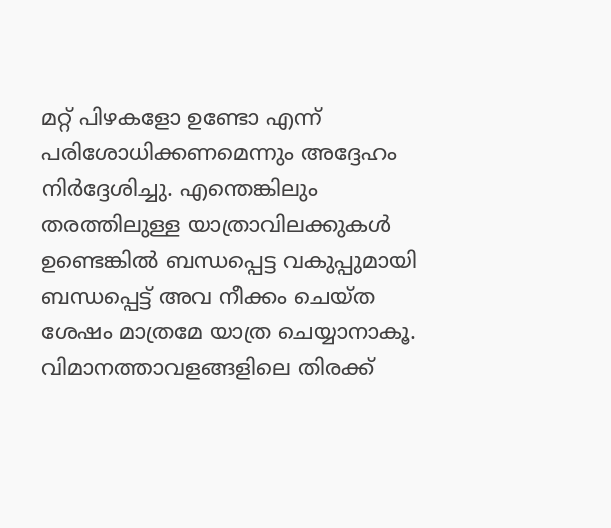മറ്റ് പിഴകളോ ഉണ്ടോ എന്ന് പരിശോധിക്കണമെന്നും അദ്ദേഹം നിര്‍ദ്ദേശിച്ചു. എന്തെങ്കിലും തരത്തിലുള്ള യാത്രാവിലക്കുകള്‍ ഉണ്ടെങ്കില്‍ ബന്ധപ്പെട്ട വകുപ്പുമായി ബന്ധപ്പെട്ട് അവ നീക്കം ചെയ്ത ശേഷം മാത്രമേ യാത്ര ചെയ്യാനാകൂ. വിമാനത്താവളങ്ങളിലെ തിരക്ക്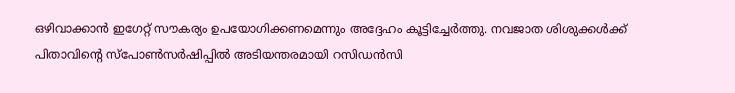ഒഴിവാക്കാന്‍ ഇഗേറ്റ് സൗകര്യം ഉപയോഗിക്കണമെന്നും അദ്ദേഹം കൂട്ടിച്ചേര്‍ത്തു. നവജാത ശിശുക്കള്‍ക്ക് പിതാവിന്റെ സ്‌പോണ്‍സര്‍ഷിപ്പില്‍ അടിയന്തരമായി റസിഡന്‍സി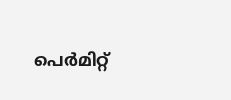പെര്‍മിറ്റ്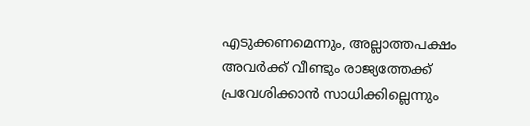എടുക്കണമെന്നും, അല്ലാത്തപക്ഷം അവര്‍ക്ക് വീണ്ടും രാജ്യത്തേക്ക് പ്രവേശിക്കാന്‍ സാധിക്കില്ലെന്നും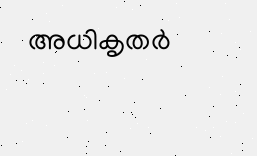അധികൃതര്‍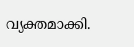വ്യക്തമാക്കി.